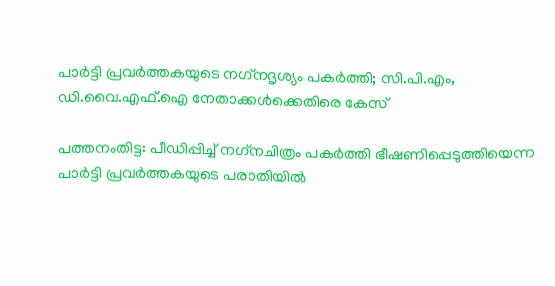പാര്‍ട്ടി പ്രവര്‍ത്തകയുടെ നഗ്‌നദൃശ്യം പകര്‍ത്തി; സി.പി.എം, ഡി.വൈ.എഫ്.ഐ നേതാക്കള്‍ക്കെതിരെ കേസ്

പത്തനംതിട്ട: പീഡിപ്പിച്ച് നഗ്‌നചിത്രം പകര്‍ത്തി ഭീഷണിപ്പെടുത്തിയെന്ന പാര്‍ട്ടി പ്രവര്‍ത്തകയുടെ പരാതിയില്‍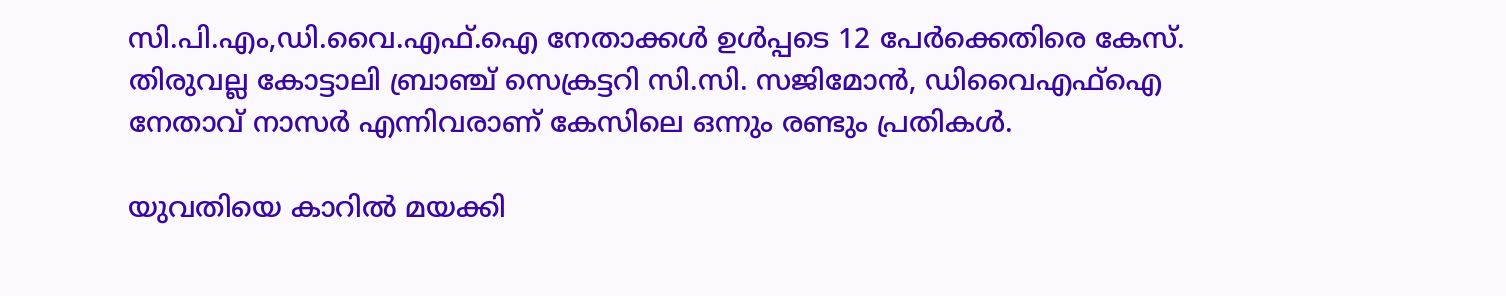സി.പി.എം,ഡി.വൈ.എഫ്.ഐ നേതാക്കള്‍ ഉള്‍പ്പടെ 12 പേര്‍ക്കെതിരെ കേസ്. തിരുവല്ല കോട്ടാലി ബ്രാഞ്ച് സെക്രട്ടറി സി.സി. സജിമോന്‍, ഡിവൈഎഫ്ഐ നേതാവ് നാസര്‍ എന്നിവരാണ് കേസിലെ ഒന്നും രണ്ടും പ്രതികള്‍.

യുവതിയെ കാറില്‍ മയക്കി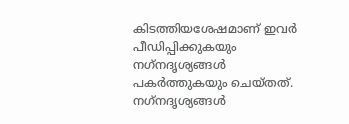കിടത്തിയശേഷമാണ് ഇവര്‍ പീഡിപ്പിക്കുകയും നഗ്‌നദൃശ്യങ്ങള്‍ പകര്‍ത്തുകയും ചെയ്തത്. നഗ്‌നദൃശ്യങ്ങള്‍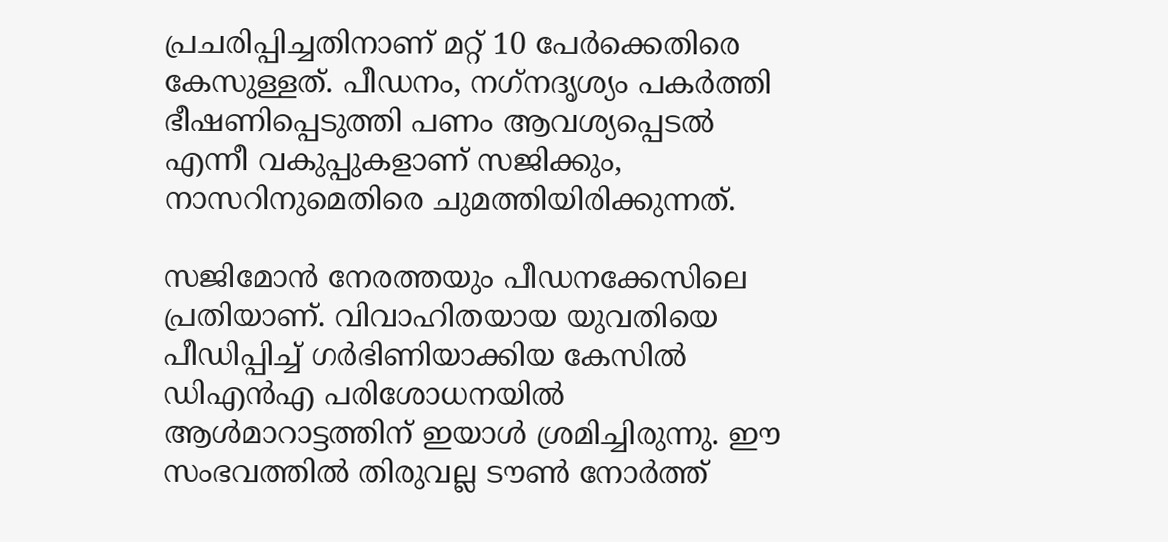പ്രചരിപ്പിച്ചതിനാണ് മറ്റ് 10 പേര്‍ക്കെതിരെ കേസുള്ളത്. പീഡനം, നഗ്‌നദൃശ്യം പകര്‍ത്തി ഭീഷണിപ്പെടുത്തി പണം ആവശ്യപ്പെടല്‍ എന്നീ വകുപ്പുകളാണ് സജിക്കും, നാസറിനുമെതിരെ ചുമത്തിയിരിക്കുന്നത്.

സജിമോന്‍ നേരത്തയും പീഡനക്കേസിലെ പ്രതിയാണ്. വിവാഹിതയായ യുവതിയെ പീഡിപ്പിച്ച് ഗര്‍ഭിണിയാക്കിയ കേസില്‍ ഡിഎന്‍എ പരിശോധനയില്‍ ആള്‍മാറാട്ടത്തിന് ഇയാള്‍ ശ്രമിച്ചിരുന്നു. ഈ സംഭവത്തില്‍ തിരുവല്ല ടൗണ്‍ നോര്‍ത്ത്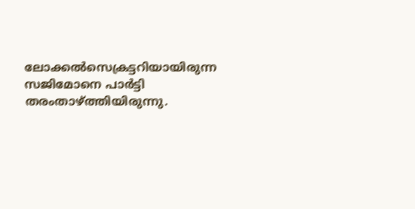ലോക്കല്‍സെക്രട്ടറിയായിരുന്ന സജിമോനെ പാര്‍ട്ടി തരംതാഴ്ത്തിയിരുന്നു.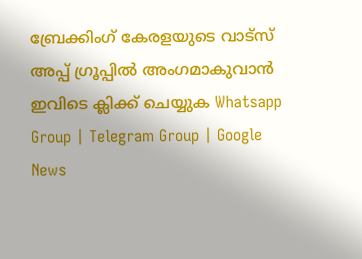ബ്രേക്കിംഗ് കേരളയുടെ വാട്സ് അപ്പ് ഗ്രൂപ്പിൽ അംഗമാകുവാൻ ഇവിടെ ക്ലിക്ക് ചെയ്യുക Whatsapp Group | Telegram Group | Google News